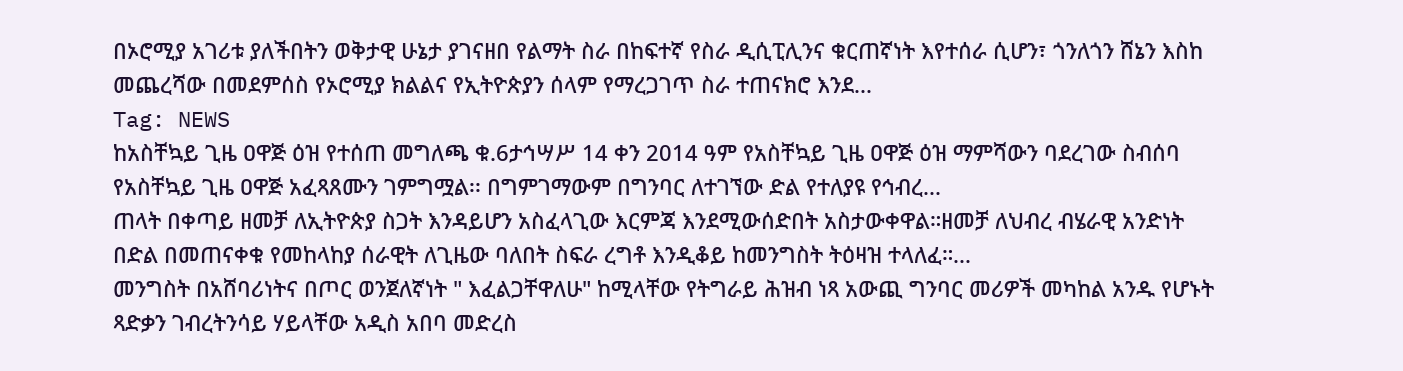በኦሮሚያ አገሪቱ ያለችበትን ወቅታዊ ሁኔታ ያገናዘበ የልማት ስራ በከፍተኛ የስራ ዲሲፒሊንና ቁርጠኛነት እየተሰራ ሲሆን፣ ጎንለጎን ሸኔን እስከ መጨረሻው በመደምሰስ የኦሮሚያ ክልልና የኢትዮጵያን ሰላም የማረጋገጥ ስራ ተጠናክሮ እንደ...
Tag: NEWS
ከአስቸኳይ ጊዜ ዐዋጅ ዕዝ የተሰጠ መግለጫ ቁ.6ታኅሣሥ 14 ቀን 2014 ዓም የአስቸኳይ ጊዜ ዐዋጅ ዕዝ ማምሻውን ባደረገው ስብሰባ የአስቸኳይ ጊዜ ዐዋጅ አፈጻጸሙን ገምግሟል፡፡ በግምገማውም በግንባር ለተገኘው ድል የተለያዩ የኅብረ...
ጠላት በቀጣይ ዘመቻ ለኢትዮጵያ ስጋት እንዳይሆን አስፈላጊው እርምጃ እንደሚውሰድበት አስታውቀዋል።ዘመቻ ለህብረ ብሄራዊ አንድነት በድል በመጠናቀቁ የመከላከያ ሰራዊት ለጊዜው ባለበት ስፍራ ረግቶ እንዲቆይ ከመንግስት ትዕዛዝ ተላለፈ።...
መንግስት በአሸባሪነትና በጦር ወንጀለኛነት " እፈልጋቸዋለሁ" ከሚላቸው የትግራይ ሕዝብ ነጻ አውጪ ግንባር መሪዎች መካከል አንዱ የሆኑት ጻድቃን ገብረትንሳይ ሃይላቸው አዲስ አበባ መድረስ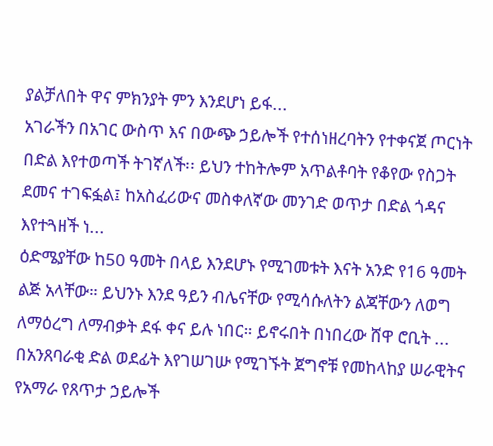ያልቻለበት ዋና ምክንያት ምን እንደሆነ ይፋ...
አገራችን በአገር ውስጥ እና በውጭ ኃይሎች የተሰነዘረባትን የተቀናጀ ጦርነት በድል እየተወጣች ትገኛለች፡፡ ይህን ተከትሎም አጥልቶባት የቆየው የስጋት ደመና ተገፍፏል፤ ከአስፈሪውና መስቀለኛው መንገድ ወጥታ በድል ጎዳና እየተጓዘች ነ...
ዕድሜያቸው ከ50 ዓመት በላይ እንደሆኑ የሚገመቱት እናት አንድ የ16 ዓመት ልጅ አላቸው። ይህንኑ እንደ ዓይን ብሌናቸው የሚሳሱለትን ልጃቸውን ለወግ ለማዕረግ ለማብቃት ደፋ ቀና ይሉ ነበር። ይኖሩበት በነበረው ሸዋ ሮቢት ...
በአንጸባራቂ ድል ወደፊት እየገሠገሡ የሚገኙት ጀግኖቹ የመከላከያ ሠራዊትና የአማራ የጸጥታ ኃይሎች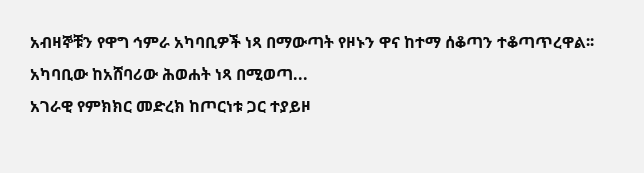አብዛኞቹን የዋግ ኅምራ አካባቢዎች ነጻ በማውጣት የዞኑን ዋና ከተማ ሰቆጣን ተቆጣጥረዋል፡፡ አካባቢው ከአሸባሪው ሕወሐት ነጻ በሚወጣ...
አገራዊ የምክክር መድረክ ከጦርነቱ ጋር ተያይዞ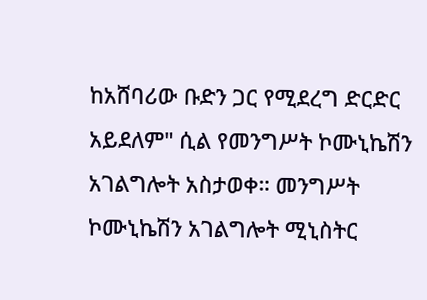ከአሸባሪው ቡድን ጋር የሚደረግ ድርድር አይደለም" ሲል የመንግሥት ኮሙኒኬሽን አገልግሎት አስታወቀ። መንግሥት ኮሙኒኬሽን አገልግሎት ሚኒስትር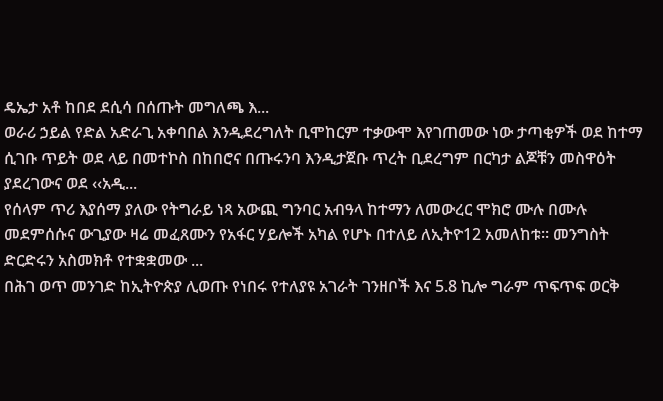ዴኤታ አቶ ከበደ ደሲሳ በሰጡት መግለጫ እ...
ወራሪ ኃይል የድል አድራጊ አቀባበል እንዲደረግለት ቢሞከርም ተቃውሞ እየገጠመው ነው ታጣቂዎች ወደ ከተማ ሲገቡ ጥይት ወደ ላይ በመተኮስ በከበሮና በጡሩንባ እንዲታጀቡ ጥረት ቢደረግም በርካታ ልጆቹን መስዋዕት ያደረገውና ወደ ‹‹አዲ...
የሰላም ጥሪ እያሰማ ያለው የትግራይ ነጻ አውጪ ግንባር አብዓላ ከተማን ለመውረር ሞክሮ ሙሉ በሙሉ መደምሰሱና ውጊያው ዛሬ መፈጸሙን የአፋር ሃይሎች አካል የሆኑ በተለይ ለኢትዮ12 አመለከቱ። መንግስት ድርድሩን አስመክቶ የተቋቋመው ...
በሕገ ወጥ መንገድ ከኢትዮጵያ ሊወጡ የነበሩ የተለያዩ አገራት ገንዘቦች እና 5.8 ኪሎ ግራም ጥፍጥፍ ወርቅ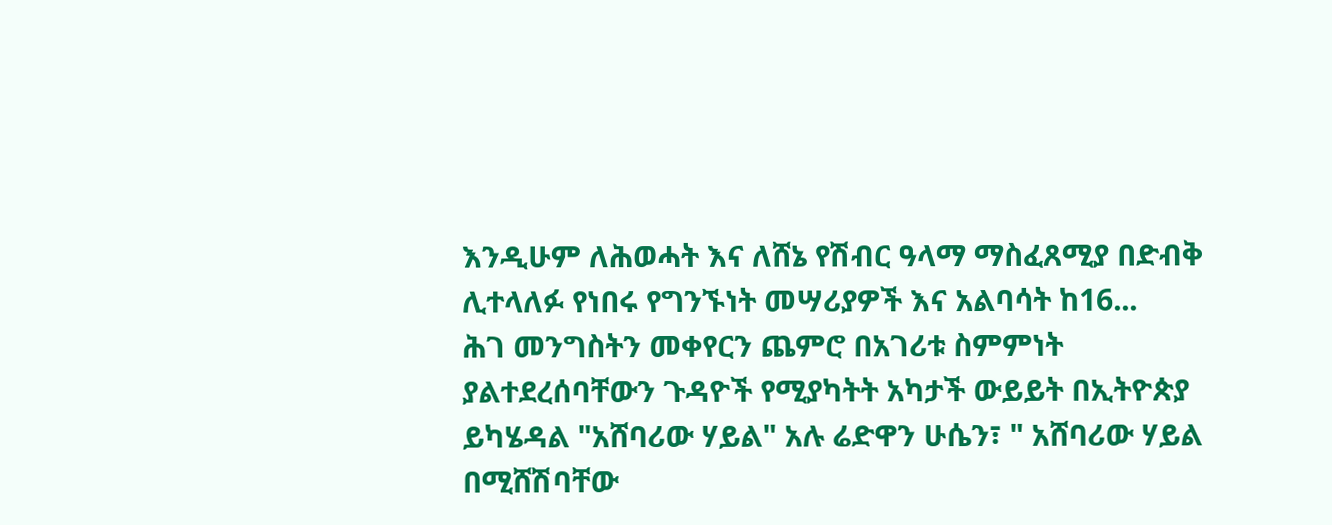እንዲሁም ለሕወሓት እና ለሸኔ የሽብር ዓላማ ማስፈጸሚያ በድብቅ ሊተላለፉ የነበሩ የግንኙነት መሣሪያዎች እና አልባሳት ከ16...
ሕገ መንግስትን መቀየርን ጨምሮ በአገሪቱ ስምምነት ያልተደረሰባቸውን ጉዳዮች የሚያካትት አካታች ውይይት በኢትዮጵያ ይካሄዳል "አሸባሪው ሃይል" አሉ ሬድዋን ሁሴን፣ " አሸባሪው ሃይል በሚሸሽባቸው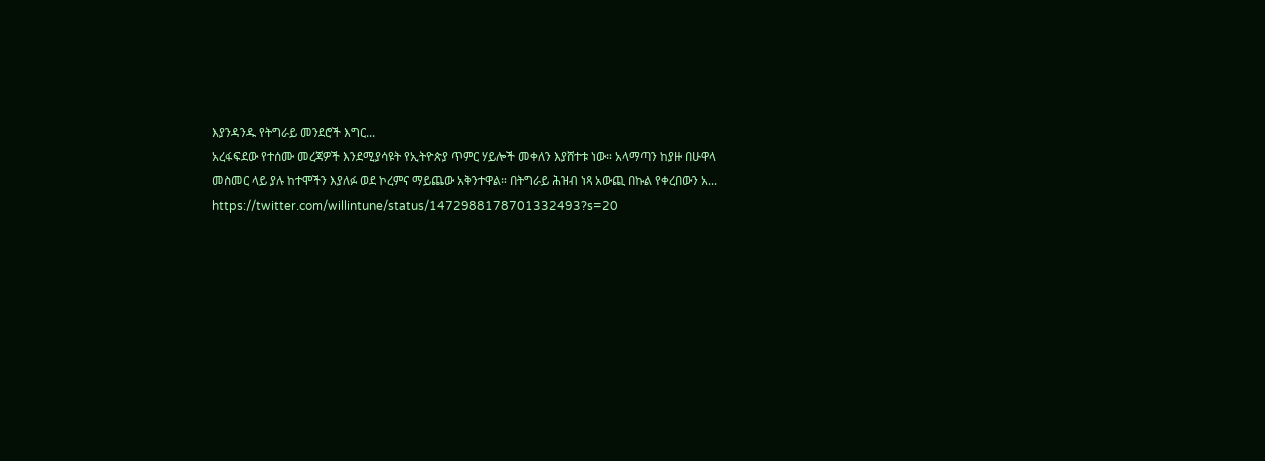እያንዳንዱ የትግራይ መንደሮች እግር...
አረፋፍደው የተሰሙ መረጃዎች እንደሚያሳዩት የኢትዮጵያ ጥምር ሃይሎች መቀለን እያሸተቱ ነው። አላማጣን ከያዙ በሁዋላ መስመር ላይ ያሉ ከተሞችን እያለፉ ወደ ኮረምና ማይጨው አቅንተዋል። በትግራይ ሕዝብ ነጻ አውጪ በኩል የቀረበውን አ...
https://twitter.com/willintune/status/1472988178701332493?s=20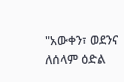"አውቀን፣ ወደንና ለሰላም ዕድል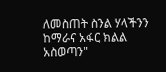ለመስጠት ስንል ሃላችንን ከማራና አፋር ክልል አስወጣን"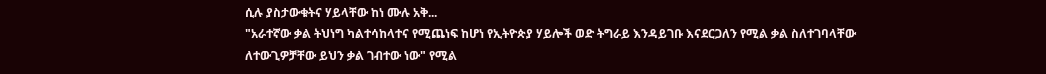ሲሉ ያስታውቁትና ሃይላቸው ከነ ሙሉ አቅ...
"አራተኛው ቃል ትህነግ ካልተሳከላተና የሚጨነፍ ከሆነ የኢትዮጵያ ሃይሎች ወድ ትግራይ እንዳይገቡ እናደርጋለን የሚል ቃል ስለተገባላቸው ለተውጊዎቻቸው ይህን ቃል ገብተው ነው" የሚል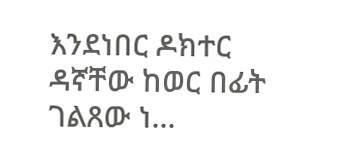እንደነበር ዶክተር ዳኛቸው ከወር በፊት ገልጸው ነ...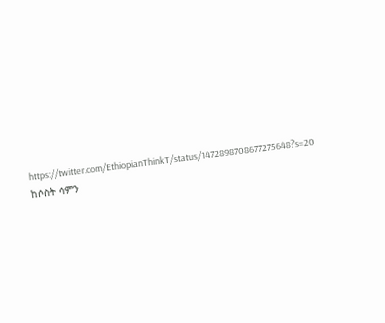https://twitter.com/EthiopianThinkT/status/1472898708677275648?s=20 ከሶስት ሳምን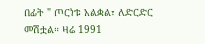በፊት " ጦርነቱ አልቋል፣ ለድርድር መሽቷል። ዛሬ 1991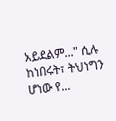አይደልም..." ሲሉ ከነበሩት፣ ትህነግን ሆነው የ...